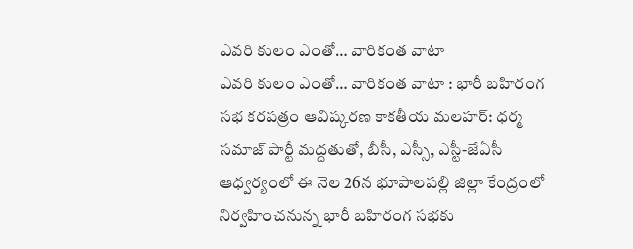ఎవరి కులం ఎంతో… వారికంత వాటా
ఎవరి కులం ఎంతో… వారికంత వాటా : భారీ బహిరంగ సభ కరపత్రం ఆవిష్కరణ కాకతీయ మలహర్: ధర్మ సమాజ్ పార్టీ మద్దతుతో, బీసీ, ఎస్సీ, ఎస్టీ-జేఏసీ ఆధ్వర్యంలో ఈ నెల 26న భూపాలపల్లి జిల్లా కేంద్రంలో నిర్వహించనున్న భారీ బహిరంగ సభకు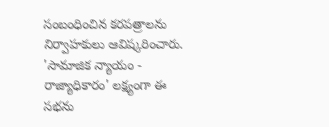సంబంధించిన కరపత్రాలను నిర్వాహకులు ఆవిష్కరించారు. 'సామాజిక న్యాయం - రాజ్యాధికారం' లక్ష్యంగా ఈ సభను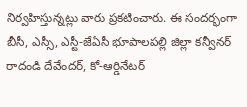నిర్వహిస్తున్నట్లు వారు ప్రకటించారు. ఈ సందర్భంగా బీసీ, ఎస్సీ, ఎస్టీ-జేఏసీ భూపాలపల్లి జిల్లా కన్వీనర్ రాదండి దేవేందర్, కో-ఆర్డినేటర్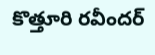కొత్తూరి రవీందర్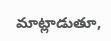మాట్లాడుతూ,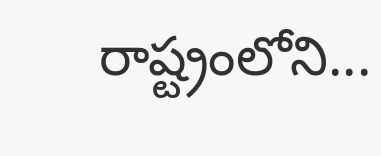రాష్ట్రంలోని...